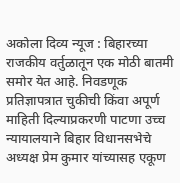अकोला दिव्य न्यूज : बिहारच्या राजकीय वर्तुळातून एक मोठी बातमी समोर येत आहे. निवडणूक प्रतिज्ञापत्रात चुकीची किंवा अपूर्ण माहिती दिल्याप्रकरणी पाटणा उच्च न्यायालयाने बिहार विधानसभेचे अध्यक्ष प्रेम कुमार यांच्यासह एकूण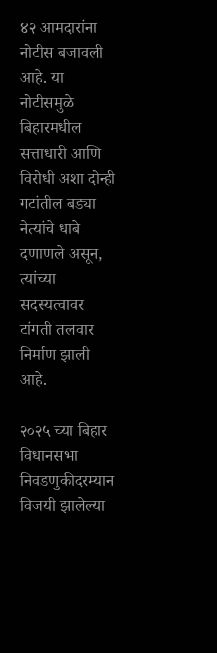४२ आमदारांना नोटीस बजावली आहे. या नोटीसमुळे बिहारमधील सत्ताधारी आणि विरोधी अशा दोन्ही गटांतील बड्या नेत्यांचे धाबे दणाणले असून, त्यांच्या सदस्यत्वावर टांगती तलवार निर्माण झाली आहे.

२०२५ च्या बिहार विधानसभा निवडणुकीदरम्यान विजयी झालेल्या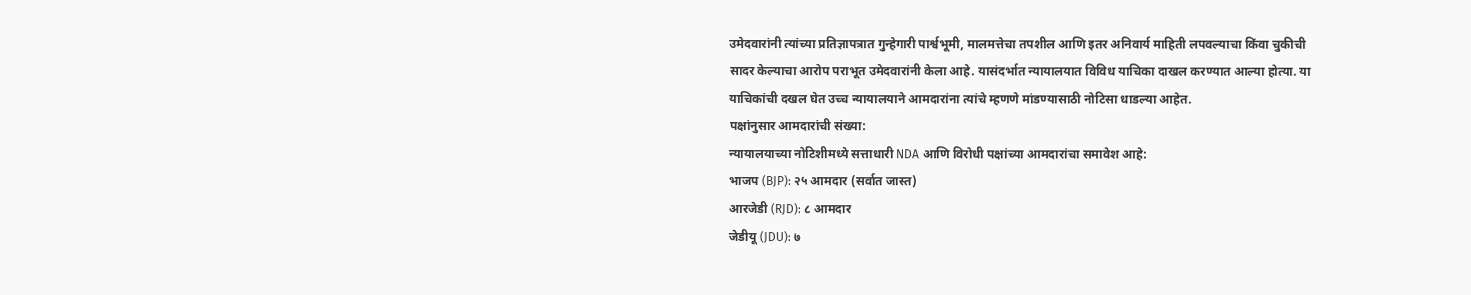उमेदवारांनी त्यांच्या प्रतिज्ञापत्रात गुन्हेगारी पार्श्वभूमी, मालमत्तेचा तपशील आणि इतर अनिवार्य माहिती लपवल्याचा किंवा चुकीची सादर केल्याचा आरोप पराभूत उमेदवारांनी केला आहे. यासंदर्भात न्यायालयात विविध याचिका दाखल करण्यात आल्या होत्या. या याचिकांची दखल घेत उच्च न्यायालयाने आमदारांना त्यांचे म्हणणे मांडण्यासाठी नोटिसा धाडल्या आहेत.
पक्षांनुसार आमदारांची संख्या:
न्यायालयाच्या नोटिशीमध्ये सत्ताधारी NDA आणि विरोधी पक्षांच्या आमदारांचा समावेश आहे:
भाजप (BJP): २५ आमदार (सर्वात जास्त)
आरजेडी (RJD): ८ आमदार
जेडीयू (JDU): ७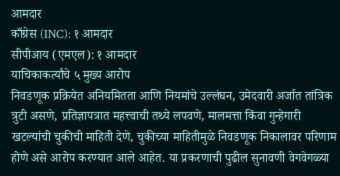आमदार
काँग्रेस (INC): १ आमदार
सीपीआय (एमएल): १ आमदार
याचिकाकर्त्यांचे ५ मुख्य आरोप
निवडणूक प्रक्रियेत अनियमितता आणि नियमांचे उल्लंघन, उमेदवारी अर्जात तांत्रिक त्रुटी असणे, प्रतिज्ञापत्रात महत्त्वाची तथ्ये लपवणे, मालमत्ता किंवा गुन्हेगारी खटल्यांची चुकीची माहिती देणे, चुकीच्या माहितीमुळे निवडणूक निकालावर परिणाम होणे असे आरोप करण्यात आले आहेत. या प्रकरणाची पुढील सुनावणी वेगवेगळ्या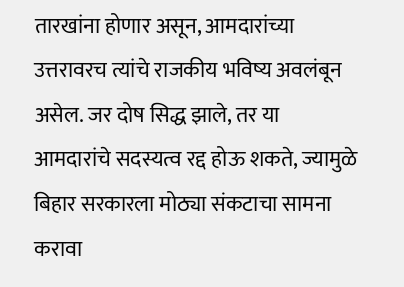तारखांना होणार असून, आमदारांच्या उत्तरावरच त्यांचे राजकीय भविष्य अवलंबून असेल. जर दोष सिद्ध झाले, तर या आमदारांचे सदस्यत्व रद्द होऊ शकते, ज्यामुळे बिहार सरकारला मोठ्या संकटाचा सामना करावा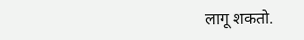लागू शकतो.